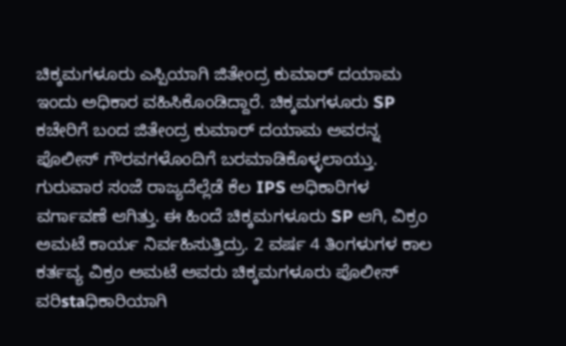ಚಿಕ್ಕಮಗಳೂರು ಎಸ್ಪಿಯಾಗಿ ಜಿತೇಂದ್ರ ಕುಮಾರ್ ದಯಾಮ ಇಂದು ಅಧಿಕಾರ ವಹಿಸಿಕೊಂಡಿದ್ದಾರೆ. ಚಿಕ್ಕಮಗಳೂರು SP ಕಚೇರಿಗೆ ಬಂದ ಜಿತೇಂದ್ರ ಕುಮಾರ್ ದಯಾಮ ಅವರನ್ನ ಪೊಲೀಸ್ ಗೌರವಗಳೊಂದಿಗೆ ಬರಮಾಡಿಕೊಳ್ಳಲಾಯ್ತು.
ಗುರುವಾರ ಸಂಜೆ ರಾಜ್ಯದೆಲ್ಲೆಡೆ ಕೆಲ IPS ಅಧಿಕಾರಿಗಳ ವರ್ಗಾವಣೆ ಆಗಿತ್ತು. ಈ ಹಿಂದೆ ಚಿಕ್ಕಮಗಳೂರು SP ಆಗಿ, ವಿಕ್ರಂ ಅಮಟೆ ಕಾರ್ಯ ನಿರ್ವಹಿಸುತ್ತಿದ್ರು. 2 ವರ್ಷ 4 ತಿಂಗಳುಗಳ ಕಾಲ ಕರ್ತವ್ಯ ವಿಕ್ರಂ ಅಮಟೆ ಅವರು ಚಿಕ್ಕಮಗಳೂರು ಪೊಲೀಸ್ ವರಿstaಧಿಕಾರಿಯಾಗಿ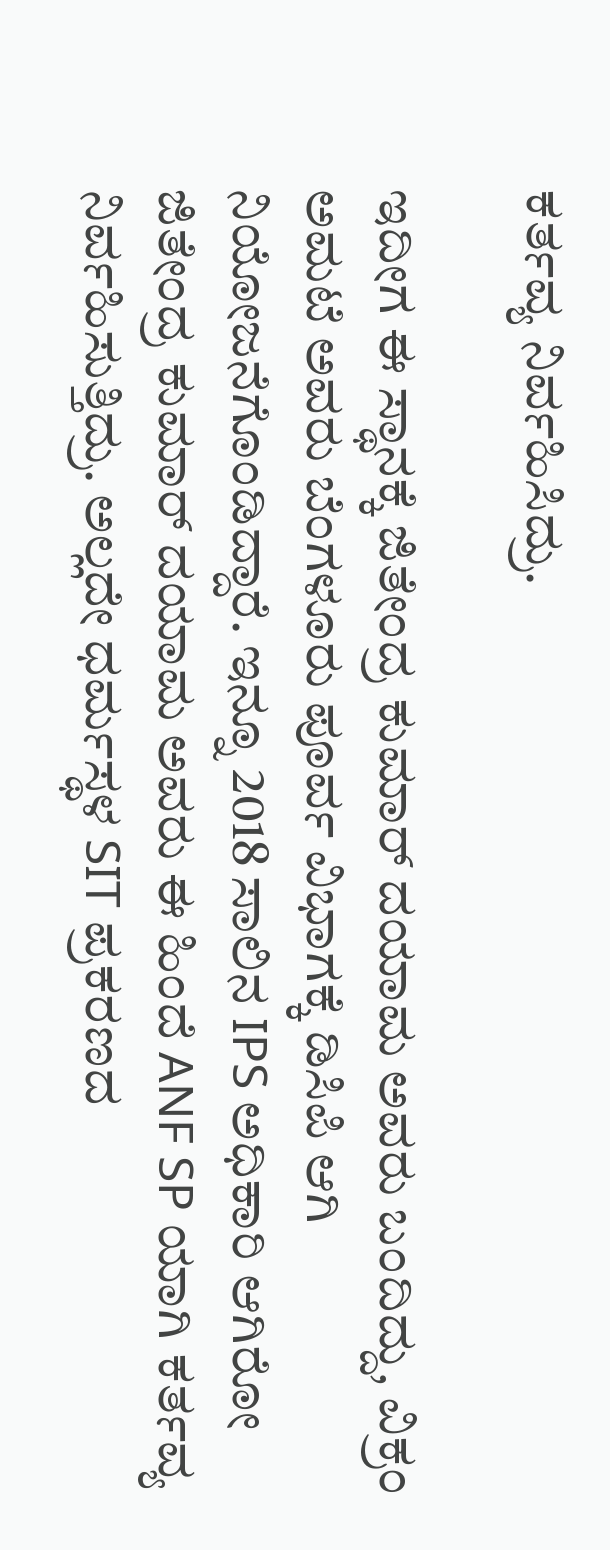ಕರ್ತವ್ಯ ನಿರ್ವಹಿಸಿದ್ರು.

ಇದೀಗ ಈ ಸ್ಥಾನಕ್ಕೆ ಜಿತೇಂದ್ರ ಕುಮಾರ್ ದಯಾಮ ಅವರು ಬಂದಿದ್ದು, ವಿಕ್ರಂ ಅಮಟೆ ಅವರು ಬೆಂಗಳೂರು ಪೂರ್ವ ವಿಭಾಗಕ್ಕೆ ಡಿಸಿಪಿ ಆಗಿ ನಿಯೋಜನೆಗೊಂಡಿದ್ದಾರೆ. ಇನ್ನೂ 2018 ಸಾಲಿನ IPS ಅಧಿಕಾರಿ ಆಗಿರೋ ಜಿತೇಂದ್ರ ಕುಮಾರ್ ದಯಾಮ ಅವರು ಈ ಹಿಂದೆ ANF SP ಯಾಗಿ ಕರ್ತವ್ಯ ನಿರ್ವಹಿಸುತ್ತಿದ್ರು. ಅಲ್ಲದೇ ಧರ್ಮಸ್ಥಳ SIT ಪ್ರಕರಣದ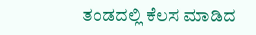ತಂಡದಲ್ಲಿ ಕೆಲಸ ಮಾಡಿದ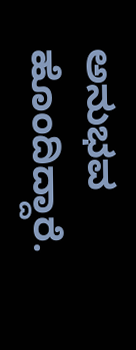ಅನುಭವ ಹೊಂದಿದ್ದಾರೆ.